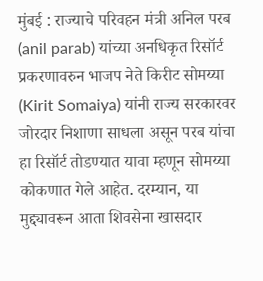मुंबई : राज्याचे परिवहन मंत्री अनिल परब (anil parab) यांच्या अनधिकृत रिसॉर्ट प्रकरणावरुन भाजप नेते किरीट सोमय्या (Kirit Somaiya) यांनी राज्य सरकारवर जोरदार निशाणा साधला असून परब यांचा हा रिसॉर्ट तोडण्यात यावा म्हणून सोमय्या कोकणात गेले आहेत. दरम्यान, या मुद्द्यावरून आता शिवसेना खासदार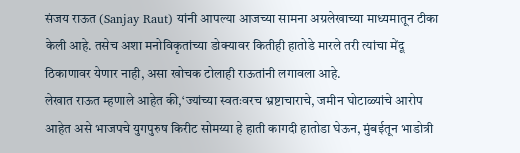संजय राऊत (Sanjay Raut) यांनी आपल्या आजच्या सामना अग्रलेखाच्या माध्यमातून टीका केली आहे. तसेच अशा मनोविकृतांच्या डोक्यावर कितीही हातोडे मारले तरी त्यांचा मेंदू ठिकाणावर येणार नाही, असा खोचक टोलाही राऊतांनी लगावला आहे.
लेखात राऊत म्हणाले आहेत की,‘ज्यांच्या स्वतःवरच भ्रष्टाचाराचे, जमीन घोटाळ्यांचे आरोप आहेत असे भाजपचे युगपुरुष किरीट सोमय्या हे हाती कागदी हातोडा घेऊन, मुंबईतून भाडोत्री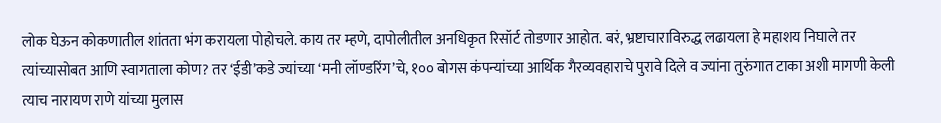लोक घेऊन कोकणातील शांतता भंग करायला पोहोचले. काय तर म्हणे, दापोलीतील अनधिकृत रिसॉर्ट तोडणार आहोत. बरं, भ्रष्टाचाराविरुद्ध लढायला हे महाशय निघाले तर त्यांच्यासोबत आणि स्वागताला कोण? तर ‘ईडी’कडे ज्यांच्या ‘मनी लॉण्डरिंग’चे, १०० बोगस कंपन्यांच्या आर्थिक गैरव्यवहाराचे पुरावे दिले व ज्यांना तुरुंगात टाका अशी मागणी केली त्याच नारायण राणे यांच्या मुलास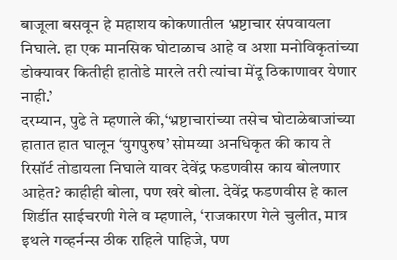बाजूला बसवून हे महाशय कोकणातील भ्रष्टाचार संपवायला निघाले. हा एक मानसिक घोटाळाच आहे व अशा मनोविकृतांच्या डोक्यावर कितीही हातोडे मारले तरी त्यांचा मेंदू ठिकाणावर येणार नाही.’
दरम्यान, पुढे ते म्हणाले की,‘भ्रष्टाचारांच्या तसेच घोटाळेबाजांच्या हातात हात घालून ‘युगपुरुष’ सोमय्या अनधिकृत की काय ते रिसॉर्ट तोडायला निघाले यावर देवेंद्र फडणवीस काय बोलणार आहेत? काहीही बोला, पण खरे बोला. देवेंद्र फडणवीस हे काल शिर्डीत साईचरणी गेले व म्हणाले, ‘राजकारण गेले चुलीत, मात्र इथले गव्हर्नन्स ठीक राहिले पाहिजे, पण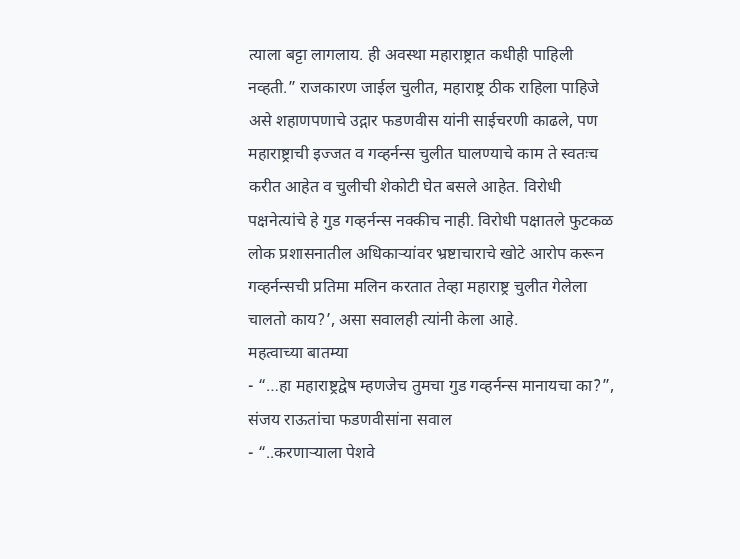त्याला बट्टा लागलाय. ही अवस्था महाराष्ट्रात कधीही पाहिली नव्हती.” राजकारण जाईल चुलीत, महाराष्ट्र ठीक राहिला पाहिजे असे शहाणपणाचे उद्गार फडणवीस यांनी साईचरणी काढले, पण महाराष्ट्राची इज्जत व गव्हर्नन्स चुलीत घालण्याचे काम ते स्वतःच करीत आहेत व चुलीची शेकोटी घेत बसले आहेत. विरोधी पक्षनेत्यांचे हे गुड गव्हर्नन्स नक्कीच नाही. विरोधी पक्षातले फुटकळ लोक प्रशासनातील अधिकाऱ्यांवर भ्रष्टाचाराचे खोटे आरोप करून गव्हर्नन्सची प्रतिमा मलिन करतात तेव्हा महाराष्ट्र चुलीत गेलेला चालतो काय?’, असा सवालही त्यांनी केला आहे.
महत्वाच्या बातम्या
- “…हा महाराष्ट्रद्वेष म्हणजेच तुमचा गुड गव्हर्नन्स मानायचा का?”, संजय राऊतांचा फडणवीसांना सवाल
- “..करणाऱ्याला पेशवे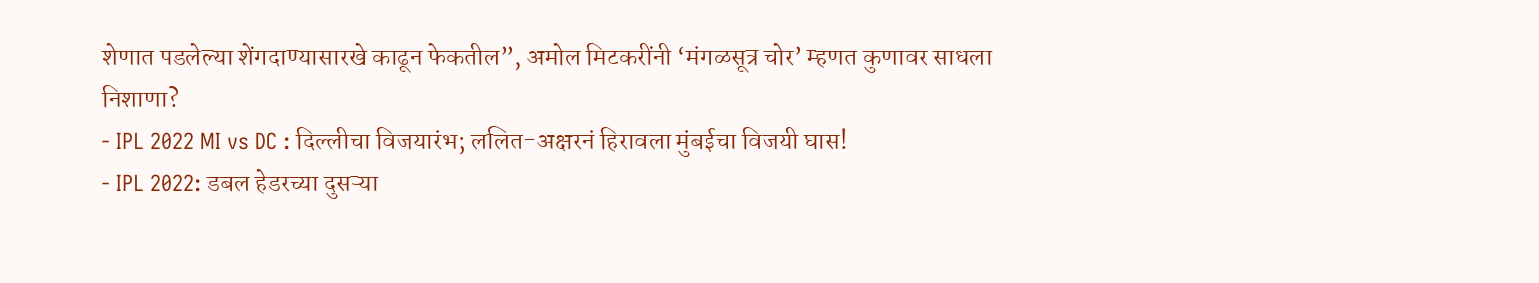शेणात पडलेल्या शेंगदाण्यासारखे काढून फेकतील”, अमोल मिटकरींनी ‘मंगळसूत्र चोर’ म्हणत कुणावर साधला निशाणा?
- IPL 2022 MI vs DC : दिल्लीचा विजयारंभ; ललित-अक्षरनं हिरावला मुंबईचा विजयी घास!
- IPL 2022: डबल हेडरच्या दुसऱ्या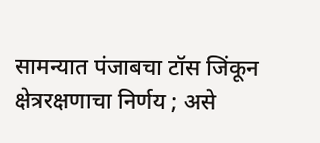सामन्यात पंजाबचा टॉस जिंकून क्षेत्ररक्षणाचा निर्णय ; असे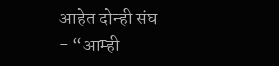आहेत दोन्ही संघ
- “आम्ही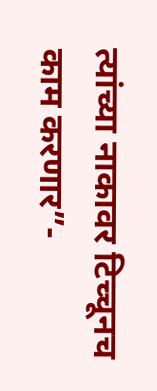त्यांच्या नाकावर टिच्चूनच काम करणार”-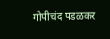गोपीचंद पडळकर